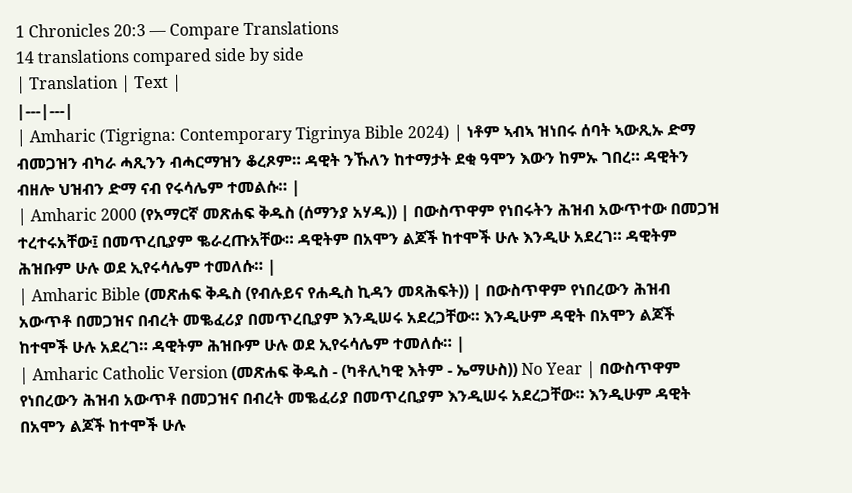1 Chronicles 20:3 — Compare Translations
14 translations compared side by side
| Translation | Text |
|---|---|
| Amharic (Tigrigna: Contemporary Tigrinya Bible 2024) | ነቶም ኣብኣ ዝነበሩ ሰባት ኣውጺኡ ድማ ብመጋዝን ብካራ ሓጺንን ብሓርማዝን ቆረጾም። ዳዊት ንኹለን ከተማታት ደቂ ዓሞን እውን ከምኡ ገበረ። ዳዊትን ብዘሎ ህዝብን ድማ ናብ የሩሳሌም ተመልሱ። |
| Amharic 2000 (የአማርኛ መጽሐፍ ቅዱስ (ሰማንያ አሃዱ)) | በውስጥዋም የነበሩትን ሕዝብ አውጥተው በመጋዝ ተረተሩአቸው፤ በመጥረቢያም ቈራረጡአቸው። ዳዊትም በአሞን ልጆች ከተሞች ሁሉ እንዲሁ አደረገ። ዳዊትም ሕዝቡም ሁሉ ወደ ኢየሩሳሌም ተመለሱ። |
| Amharic Bible (መጽሐፍ ቅዱስ (የብሉይና የሐዲስ ኪዳን መጻሕፍት)) | በውስጥዋም የነበረውን ሕዝብ አውጥቶ በመጋዝና በብረት መቈፈሪያ በመጥረቢያም እንዲሠሩ አደረጋቸው። እንዲሁም ዳዊት በአሞን ልጆች ከተሞች ሁሉ አደረገ። ዳዊትም ሕዝቡም ሁሉ ወደ ኢየሩሳሌም ተመለሱ። |
| Amharic Catholic Version (መጽሐፍ ቅዱስ - (ካቶሊካዊ እትም - ኤማሁስ)) No Year | በውስጥዋም የነበረውን ሕዝብ አውጥቶ በመጋዝና በብረት መቈፈሪያ በመጥረቢያም እንዲሠሩ አደረጋቸው። እንዲሁም ዳዊት በአሞን ልጆች ከተሞች ሁሉ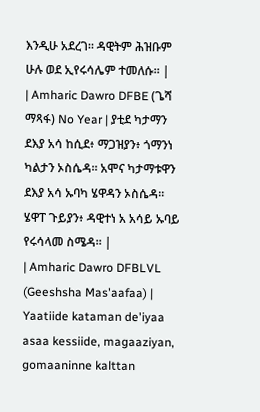እንዲሁ አደረገ። ዳዊትም ሕዝቡም ሁሉ ወደ ኢየሩሳሌም ተመለሱ። |
| Amharic Dawro DFBE (ጌሻ ማጻፋ) No Year | ያቲደ ካታማን ደእያ አሳ ከሲደ፥ ማጋዝያን፥ ጎማንነ ካልታን ኦስሴዳ። አሞና ካታማቱዋን ደእያ አሳ ኡባካ ሄዋዳን ኦስሴዳ። ሄዋፐ ጉይያን፥ ዳዊተነ አ አሳይ ኡባይ የሩሳላመ ስሜዳ። |
| Amharic Dawro DFBLVL (Geeshsha Mas'aafaa) | Yaatiide kataman de'iyaa asaa kessiide, magaaziyan, gomaaninne kalttan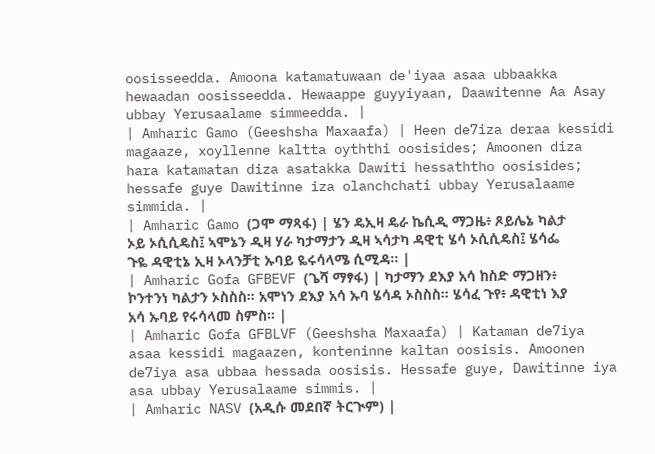oosisseedda. Amoona katamatuwaan de'iyaa asaa ubbaakka hewaadan oosisseedda. Hewaappe guyyiyaan, Daawitenne Aa Asay ubbay Yerusaalame simmeedda. |
| Amharic Gamo (Geeshsha Maxaafa) | Heen de7iza deraa kessidi magaaze, xoyllenne kaltta oyththi oosisides; Amoonen diza hara katamatan diza asatakka Dawiti hessaththo oosisides; hessafe guye Dawitinne iza olanchchati ubbay Yerusalaame simmida. |
| Amharic Gamo (ጋሞ ማጻፋ) | ሄን ዴኢዛ ዴራ ኬሲዲ ማጋዜ፥ ጾይሌኔ ካልታ ኦይ ኦሲሲዴስ፤ ኣሞኔን ዲዛ ሃራ ካታማታን ዲዛ ኣሳታካ ዳዊቲ ሄሳ ኦሲሲዴስ፤ ሄሳፌ ጉዬ ዳዊቲኔ ኢዛ ኦላንቻቲ ኡባይ ዬሩሳላሜ ሲሚዳ። |
| Amharic Gofa GFBEVF (ጌሻ ማፃፋ) | ካታማን ደእያ አሳ ከስድ ማጋዘን፥ ኮንተንነ ካልታን ኦስስስ። አሞነን ደእያ አሳ ኡባ ሄሳዳ ኦስስስ። ሄሳፈ ጉየ፥ ዳዊቲነ እያ አሳ ኡባይ የሩሳላመ ስምስ። |
| Amharic Gofa GFBLVF (Geeshsha Maxaafa) | Kataman de7iya asaa kessidi magaazen, konteninne kaltan oosisis. Amoonen de7iya asa ubbaa hessada oosisis. Hessafe guye, Dawitinne iya asa ubbay Yerusalaame simmis. |
| Amharic NASV (አዲሱ መደበኛ ትርጒም) |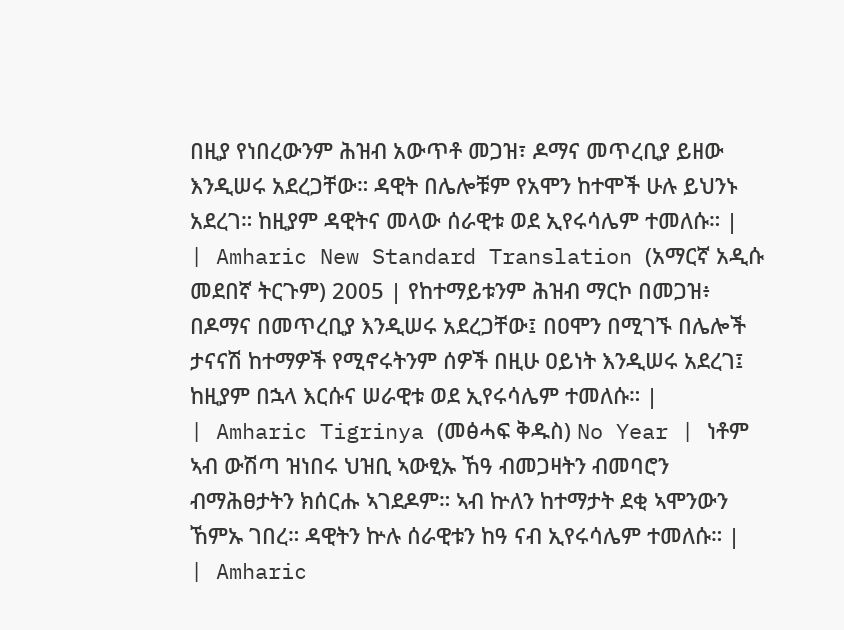በዚያ የነበረውንም ሕዝብ አውጥቶ መጋዝ፣ ዶማና መጥረቢያ ይዘው እንዲሠሩ አደረጋቸው። ዳዊት በሌሎቹም የአሞን ከተሞች ሁሉ ይህንኑ አደረገ። ከዚያም ዳዊትና መላው ሰራዊቱ ወደ ኢየሩሳሌም ተመለሱ። |
| Amharic New Standard Translation (አማርኛ አዲሱ መደበኛ ትርጉም) 2005 | የከተማይቱንም ሕዝብ ማርኮ በመጋዝ፥ በዶማና በመጥረቢያ እንዲሠሩ አደረጋቸው፤ በዐሞን በሚገኙ በሌሎች ታናናሽ ከተማዎች የሚኖሩትንም ሰዎች በዚሁ ዐይነት እንዲሠሩ አደረገ፤ ከዚያም በኋላ እርሱና ሠራዊቱ ወደ ኢየሩሳሌም ተመለሱ። |
| Amharic Tigrinya (መፅሓፍ ቅዱስ) No Year | ነቶም ኣብ ውሽጣ ዝነበሩ ህዝቢ ኣውፂኡ ኸዓ ብመጋዛትን ብመባሮን ብማሕፀታትን ክሰርሑ ኣገደዶም። ኣብ ኵለን ከተማታት ደቂ ኣሞንውን ኸምኡ ገበረ። ዳዊትን ኵሉ ሰራዊቱን ከዓ ናብ ኢየሩሳሌም ተመለሱ። |
| Amharic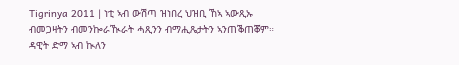Tigrinya 2011 | ነቲ ኣብ ውሽጣ ዝነበረ ህዝቢ ኸኣ ኣውጺኡ ብመጋዛትን ብመንኰራዂራት ሓጺንን ብማሒጼታትን ኣንጠቕጠቖም። ዳዊት ድማ ኣብ ኲለን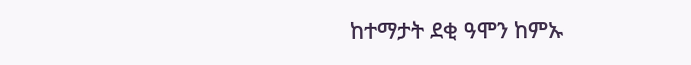ከተማታት ደቂ ዓሞን ከምኡ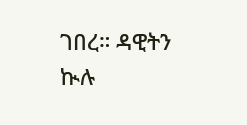ገበረ። ዳዊትን ኲሉ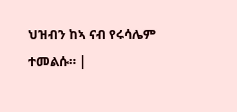ህዝብን ከኣ ናብ የሩሳሌም ተመልሱ። |